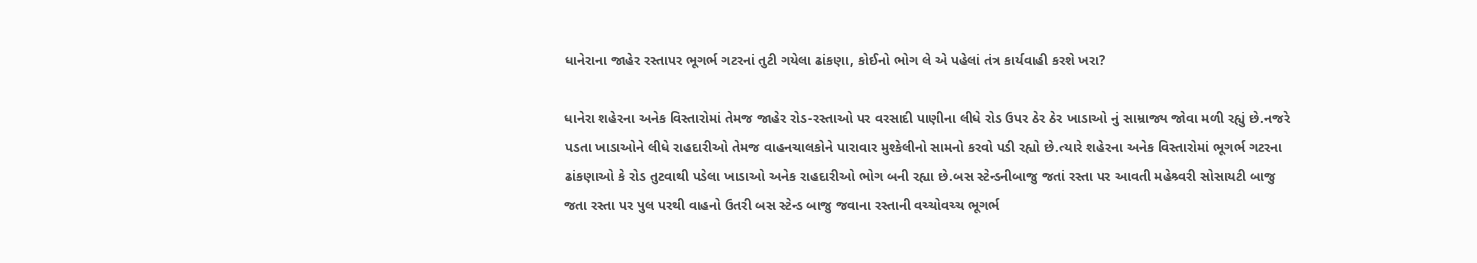ધાનેરાના જાહેર રસ્તાપર ભૂગર્ભ ગટરનાં તુટી ગયેલા ઢાંકણા, કોઈનો ભોગ લે એ પહેલાં તંત્ર કાર્યવાહી કરશે ખરા?

ધાનેરા શહેરના અનેક વિસ્તારોમાં તેમજ જાહેર રોડ-રસ્તાઓ પર વરસાદી પાણીના લીધે રોડ ઉપર ઠેર ઠેર ખાડાઓ નું સામ્રાજ્ય જોવા મળી રહ્યું છે.નજરે પડતા ખાડાઓને લીધે રાહદારીઓ તેમજ વાહનચાલકોને પારાવાર મુશ્કેલીનો સામનો કરવો પડી રહ્યો છે.ત્યારે શહેરના અનેક વિસ્તારોમાં ભૂગર્ભ ગટરના ઢાંકણાઓ કે રોડ તુટવાથી પડેલા ખાડાઓ અનેક રાહદારીઓ ભોગ બની રહ્યા છે.બસ સ્ટેન્ડનીબાજુ જતાં રસ્તા પર આવતી મહેશ્ર્વરી સોસાયટી બાજુ જતા રસ્તા પર પુલ પરથી વાહનો ઉતરી બસ સ્ટેન્ડ બાજુ જવાના રસ્તાની વચ્ચોવચ્ચ ભૂગર્ભ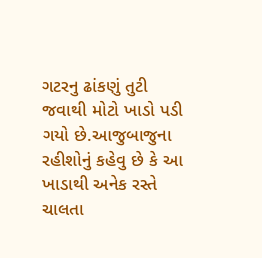ગટરનુ ઢાંકણું તુટી જવાથી મોટો ખાડો પડી ગયો છે.આજુબાજુના રહીશોનું કહેવુ છે કે આ ખાડાથી અનેક રસ્તે ચાલતા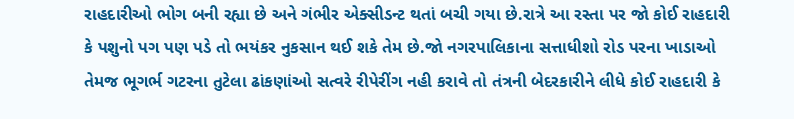રાહદારીઓ ભોગ બની રહ્યા છે અને ગંભીર એક્સીડન્ટ થતાં બચી ગયા છે.રાત્રે આ રસ્તા પર જો કોઈ રાહદારી કે પશુનો પગ પણ પડે તો ભયંકર નુકસાન થઈ શકે તેમ છે.જો નગરપાલિકાના સત્તાધીશો રોડ પરના ખાડાઓ તેમજ ભૂગર્ભ ગટરના તુટેલા ઢાંકણાંઓ સત્વરે રીપેરીંગ નહી કરાવે તો તંત્રની બેદરકારીને લીધે કોઈ રાહદારી કે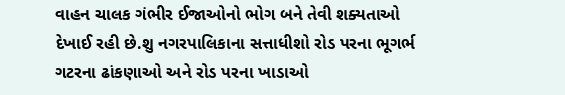વાહન ચાલક ગંભીર ઈજાઓનો ભોગ બને તેવી શક્યતાઓ દેખાઈ રહી છે.શુ નગરપાલિકાના સત્તાધીશો રોડ પરના ભૂગર્ભ ગટરના ઢાંકણાઓ અને રોડ પરના ખાડાઓ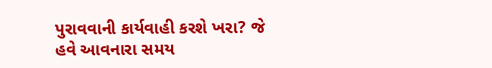પુરાવવાની કાર્યવાહી કરશે ખરા? જે હવે આવનારા સમય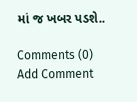માં જ ખબર પડશે..

Comments (0)
Add Comment